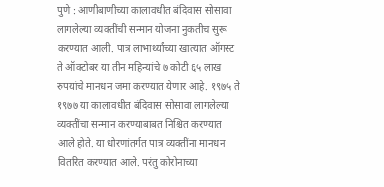पुणे : आणीबाणीच्या कालावधीत बंदिवास सोसावा लागलेल्या व्यक्तींची सन्मान योजना नुकतीच सुरू करण्यात आली. पात्र लाभार्थ्यांच्या खात्यात ऑगस्ट ते ऑक्टोबर या तीन महिन्यांचे ७ कोटी ६५ लाख रुपयांचे मानधन जमा करण्यात येणार आहे. १९७५ ते १९७७ या कालावधीत बंदिवास सोसावा लागलेल्या व्यक्तींचा सन्मान करण्याबाबत निश्चित करण्यात आले होते. या धोरणांतर्गत पात्र व्यक्तींना मानधन वितरित करण्यात आले. परंतु कोरोनाच्या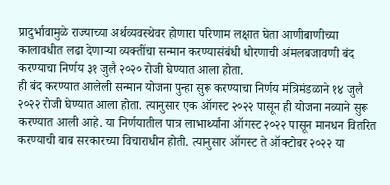प्रादुर्भावामुळे राज्याच्या अर्थव्यवस्थेवर होणारा परिणाम लक्षात घेता आणीबाणीच्या कालावधीत लढा देणाऱ्या व्यक्तींचा सन्मान करण्यासंबंधी धोरणाची अंमलबजावणी बंद करण्याचा निर्णय ३१ जुलै २०२० रोजी घेण्यात आला होता.
ही बंद करण्यात आलेली सन्मान योजना पुन्हा सुरू करण्याचा निर्णय मंत्रिमंडळाने १४ जुलै २०२२ रोजी घेण्यात आला होता. त्यानुसार एक ऑगस्ट २०२२ पासून ही योजना नव्याने सुरू करण्यात आली आहे. या निर्णयातील पात्र लाभार्थ्यांना ऑगस्ट २०२२ पासून मानधन वितरित करण्याची बाब सरकारच्या विचाराधीन होती. त्यानुसार ऑगस्ट ते ऑक्टोबर २०२२ या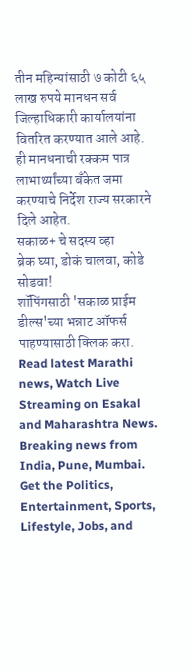तीन महिन्यांसाठी ७ कोटी ६५ लाख रुपये मानधन सर्व जिल्हाधिकारी कार्यालयांना वितरित करण्यात आले आहे. ही मानधनाची रक्कम पात्र लाभार्थ्यांच्या बँकेत जमा करण्याचे निर्देश राज्य सरकारने दिले आहेत.
सकाळ+ चे सदस्य व्हा
ब्रेक घ्या, डोकं चालवा, कोडे सोडवा!
शॉपिंगसाठी 'सकाळ प्राईम डील्स'च्या भन्नाट ऑफर्स पाहण्यासाठी क्लिक करा.
Read latest Marathi news, Watch Live Streaming on Esakal and Maharashtra News. Breaking news from India, Pune, Mumbai. Get the Politics, Entertainment, Sports, Lifestyle, Jobs, and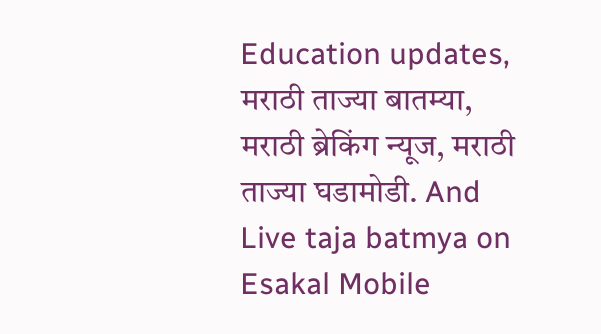Education updates, मराठी ताज्या बातम्या, मराठी ब्रेकिंग न्यूज, मराठी ताज्या घडामोडी. And Live taja batmya on Esakal Mobile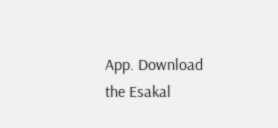App. Download the Esakal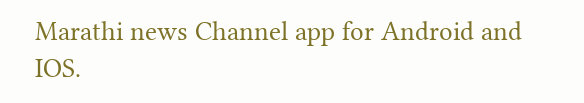Marathi news Channel app for Android and IOS.